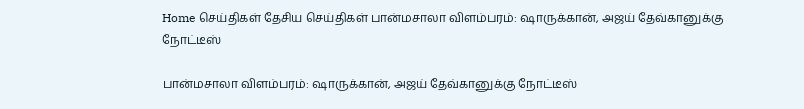Home செய்திகள் தேசிய செய்திகள் பான்மசாலா விளம்பரம்: ஷாருக்கான், அஜய் தேவ்கானுக்கு நோட்டீஸ்

பான்மசாலா விளம்பரம்: ஷாருக்கான், அஜய் தேவ்கானுக்கு நோட்டீஸ்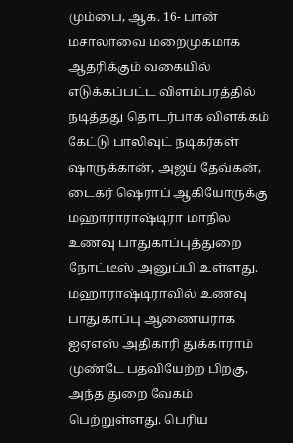மும்பை, ஆக. 16- பான் மசாலாவை மறைமுகமாக ஆதரிக்கும் வகையில் எடுக்கப்பட்ட விளம்பரத்தில் நடித்தது தொடர்பாக விளக்கம் கேட்டு பாலிவுட் நடிகர்கள் ஷாருக்கான், அஜய் தேவ்கன், டைகர் ஷெராப் ஆகியோருக்கு மஹாராராஷ்டிரா மாநில உணவு பாதுகாப்புத்துறை நோட்டீஸ் அனுப்பி உள்ளது. மஹாராஷ்டிராவில் உணவு பாதுகாப்பு ஆணையராக ஐஏஎஸ் அதிகாரி துக்காராம் முண்டே பதவியேற்ற பிறகு, அந்த துறை வேகம் பெற்றுள்ளது. பெரிய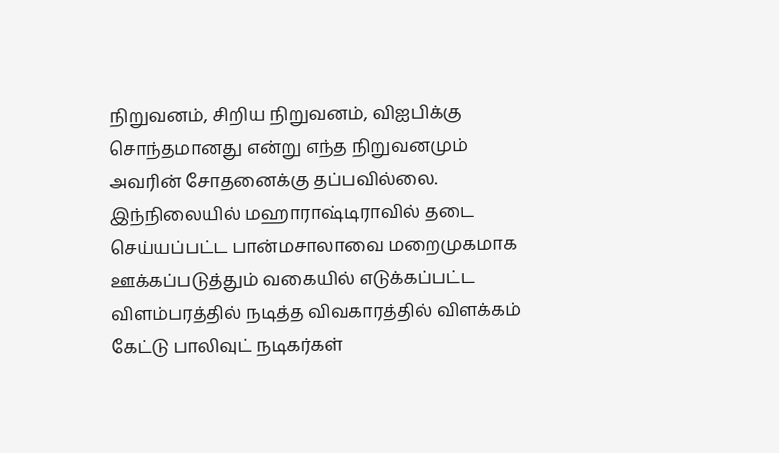நிறுவனம், சிறிய நிறுவனம், விஐபிக்கு சொந்தமானது என்று எந்த நிறுவனமும் அவரின் சோதனைக்கு தப்பவில்லை. இந்நிலையில் மஹாராஷ்டிராவில் தடை செய்யப்பட்ட பான்மசாலாவை மறைமுகமாக ஊக்கப்படுத்தும் வகையில் எடுக்கப்பட்ட விளம்பரத்தில் நடித்த விவகாரத்தில் விளக்கம் கேட்டு பாலிவுட் நடிகர்கள்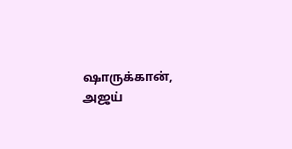ஷாருக்கான், அஜய்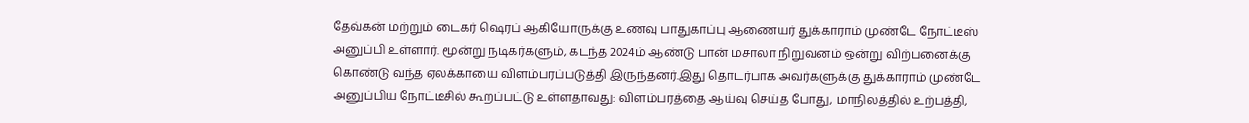தேவ்கன் மற்றும் டைகர் ஷெரப் ஆகியோருக்கு உணவு பாதுகாப்பு ஆணையர் துக்காராம் முண்டே நோட்டீஸ் அனுப்பி உள்ளார். மூன்று நடிகர்களும், கடந்த 2024ம் ஆண்டு பான் மசாலா நிறுவனம் ஒன்று விற்பனைக்கு கொண்டு வந்த ஏலக்காயை விளம்பரப்படுத்தி இருந்தனர்.இது தொடர்பாக அவர்களுக்கு துக்காராம் முண்டே அனுப்பிய நோட்டீசில் கூறப்பட்டு உள்ளதாவது: விளம்பரத்தை ஆய்வு செய்த போது, மாநிலத்தில் உற்பத்தி,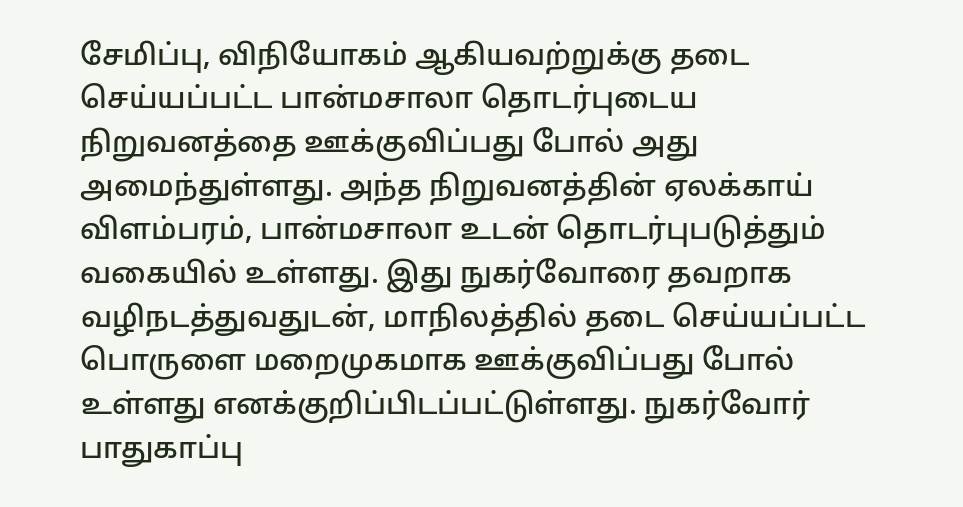சேமிப்பு, விநியோகம் ஆகியவற்றுக்கு தடை செய்யப்பட்ட பான்மசாலா தொடர்புடைய நிறுவனத்தை ஊக்குவிப்பது போல் அது அமைந்துள்ளது. அந்த நிறுவனத்தின் ஏலக்காய் விளம்பரம், பான்மசாலா உடன் தொடர்புபடுத்தும் வகையில் உள்ளது. இது நுகர்வோரை தவறாக வழிநடத்துவதுடன், மாநிலத்தில் தடை செய்யப்பட்ட பொருளை மறைமுகமாக ஊக்குவிப்பது போல் உள்ளது எனக்குறிப்பிடப்பட்டுள்ளது. நுகர்வோர் பாதுகாப்பு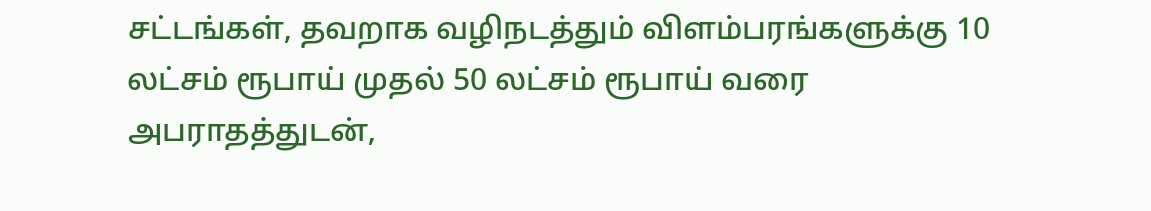சட்டங்கள், தவறாக வழிநடத்தும் விளம்பரங்களுக்கு 10 லட்சம் ரூபாய் முதல் 50 லட்சம் ரூபாய் வரை அபராதத்துடன்,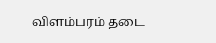விளம்பரம் தடை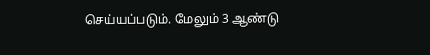செய்யப்படும். மேலும் 3 ஆண்டு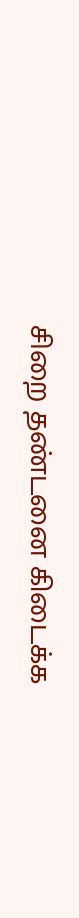சிறை தண்டனை கிடைக்க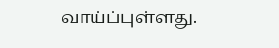வாய்ப்புள்ளது.